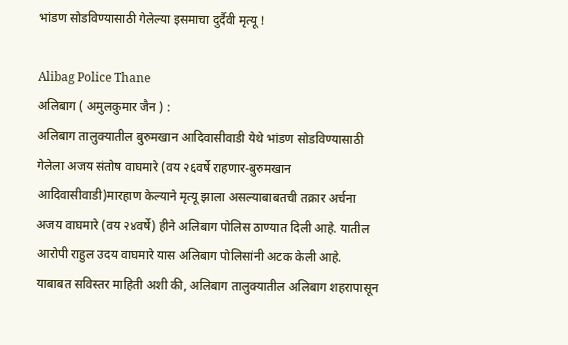भांडण सोडविण्यासाठी गेलेल्या इसमाचा दुर्दैवी मृत्यू !

Alibag Police Thane
अलिबाग ( अमुलकुमार जैन ) :
अलिबाग तालुक्यातील बुरुमखान आदिवासीवाडी येथे भांडण सोडविण्यासाठी गेलेला अजय संतोष वाघमारे (वय २६वर्षे राहणार-बुरुमखान आदिवासीवाडी)मारहाण केल्याने मृत्यू झाला असल्याबाबतची तक्रार अर्चना अजय वाघमारे (वय २४वर्षे) हीने अलिबाग पोलिस ठाण्यात दिली आहे. यातील आरोपी राहुल उदय वाघमारे यास अलिबाग पोलिसांनी अटक केली आहे.
याबाबत सविस्तर माहिती अशी की, अलिबाग तालुक्यातील अलिबाग शहरापासून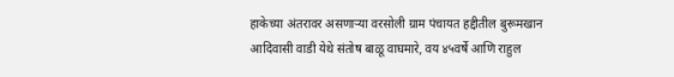हाकेच्या अंतरावर असणाऱ्या वरसोली ग्राम पंचायत हद्दीतील बुरूमखान आदिवासी वाडी येथे संतोष बाळू वाघमारे, वय ४५वर्षे आणि राहुल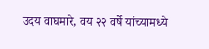उदय वाघमारे, वय २२ वर्षे यांच्यामध्ये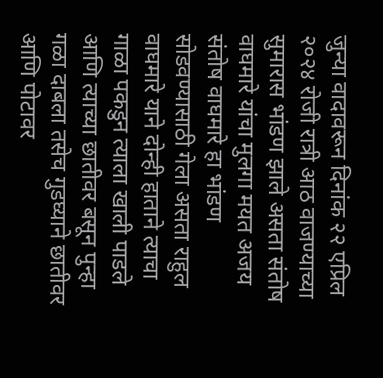जुन्या वादावरून दिनांक २२ एप्रिल २०२४ रोजी रात्री आठ वाजण्याच्या सुमारास भांडण झाले असता संतोष वाघमारे यांचा मुलगा मयत अजय संतोष वाघमारे हा भांडण सोडवण्यासाठी गेला असता राहुल वाघमारे याने दोन्ही हाताने त्याचा गाळा पकडुन त्याला खाली पाडले आणि त्याच्या छातीवर बसून पुन्हा गळा दाबला तसेच गुडघ्याने छातीवर आणि पोटावर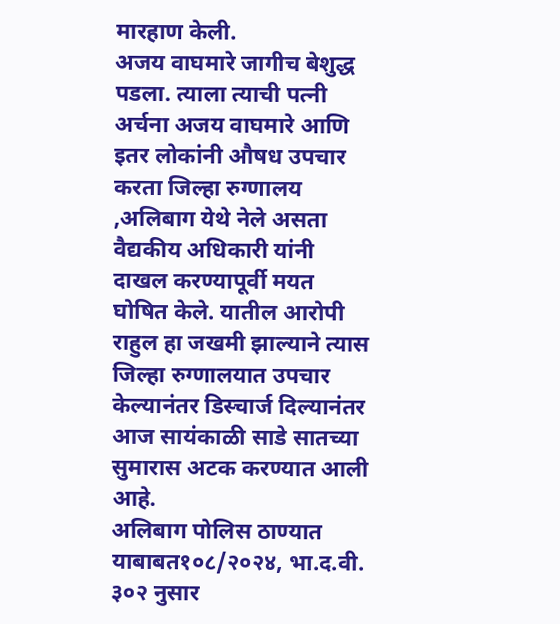मारहाण केली.
अजय वाघमारे जागीच बेशुद्ध पडला. त्याला त्याची पत्नी अर्चना अजय वाघमारे आणि इतर लोकांनी औषध उपचार करता जिल्हा रुग्णालय ,अलिबाग येथे नेले असता वैद्यकीय अधिकारी यांनी दाखल करण्यापूर्वी मयत घोषित केले. यातील आरोपी राहुल हा जखमी झाल्याने त्यास जिल्हा रुग्णालयात उपचार केल्यानंतर डिस्चार्ज दिल्यानंतर आज सायंकाळी साडे सातच्या सुमारास अटक करण्यात आली आहे.
अलिबाग पोलिस ठाण्यात याबाबत१०८/२०२४, भा.द.वी. ३०२ नुसार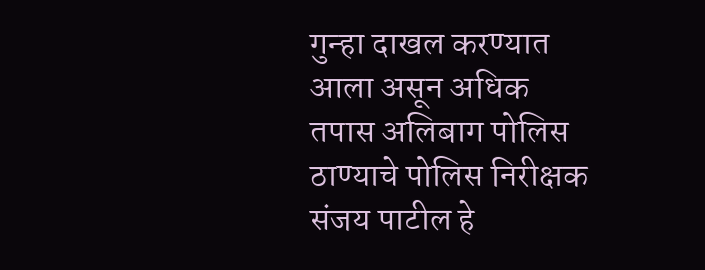गुन्हा दाखल करण्यात आला असून अधिक तपास अलिबाग पोलिस ठाण्याचे पोलिस निरीक्षक संजय पाटील हे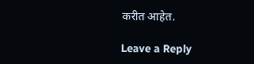करीत आहेत.

Leave a Reply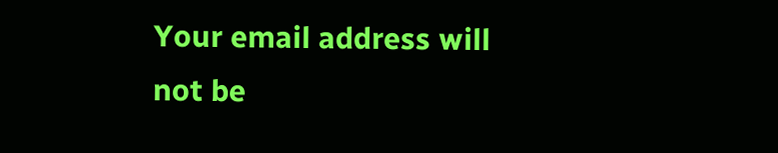Your email address will not be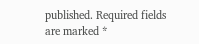published. Required fields are marked *